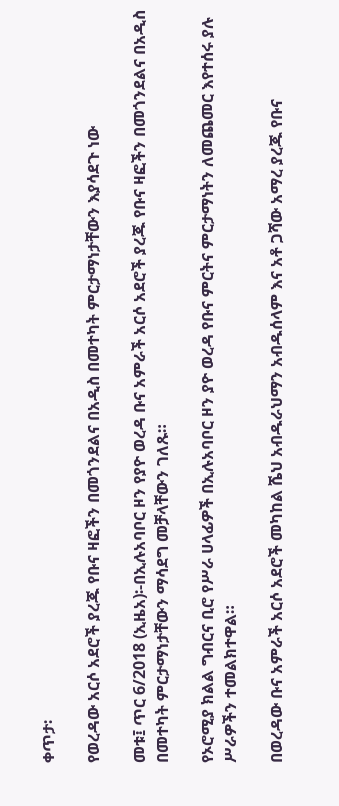ቀጥታ፡

የወረዳው አርሶ አደሮች ያረጁ የቡና ዛፎችን በመጎንደልና በአዲስ በመተካት ምርታማነታቸውን እያሳደጉ ነው

መቱ፤ ጥር 6/2018 (ኢዜአ)፡-በኢሉአባቦር ዞን የያዮ ወረዳ ቡና አምራች አርሶ አደሮች ያረጁ የቡና ዛፎችን በመጎንደልና በአዲስ በመተካት ምርታማነታቸውን ማሳደግ መቻላቸውን ገለጹ።

የኦሮሚያ ክልል ግብርና ቢሮ የሥራ ሀላፊዎች በኢሉአባቦር ዞን ያዮ ወረዳ የቡና ምርትና ምርታማነትን ለመጨመር እየተሰሩ ያሉ ሥራዎችን ተመልክተዋል።

በወረዳው ቡና አምራች አርሶ አደሮች መካከል ሼህ አብዱራህማን አብዱሰላም እና አቶ ጋሻው አማረ ያረጁ የቡና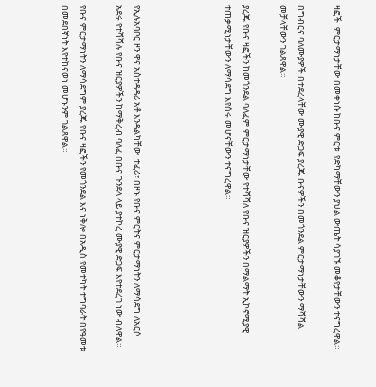ዛፎች  ምርታማነታቸው በመቀነሱ ከቡና ምርቱ  የድካማቸውን ያህል ውጤት ሳያገኙ መቆየታቸውን ተናግረዋል።

በግብርና ባለሙያዎች በተደረላቸው ሙያዊ ድጋፍ ያረጁ ቡናዎችን በመጎንደል ምርታማነታቸውን ማሻሻል መቻላቸውን ገልጸዋል።

ያረጁ የቡና ዛፎችን ከመጎንደል ባለፈም ምርታማነታቸው የተሻሻለ የቡና ዝርያዎችን በማልማት ኢኮኖሚያዊ ተጠቃሚነታቸውን ለማሳደግ እየሰሩ መሆናቸውን ተናግረዋል።




የኢሉአባቦር ዞን ዋና አስተዳዳሪ አቶ እንዳልካቸው  ተፈሪ፣ በዞኑ የቡና ምርትና ምርታማነትን ለማሳደግ ለአርሶ አደሩ የተሻሻሉ የቡና ዝርያዎችን ከማቅረብ ባለፈ በቡና ጉንደላ ላይ ያተኮረ ሙያዊ ድጋፍ እየተደረገ ነው ብለዋል።

የቡና ምርታማነትን ለማሳደግም ያረጁ የቡና ዛፎችን የመጎንደል እና ነቅሎ በአዲስ የመተካት ተግባራት በየዓመቱ በመደበኛነት እየተከናወነ መሆኑንም ገልጸዋል።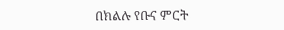በክልሉ የቡና ምርት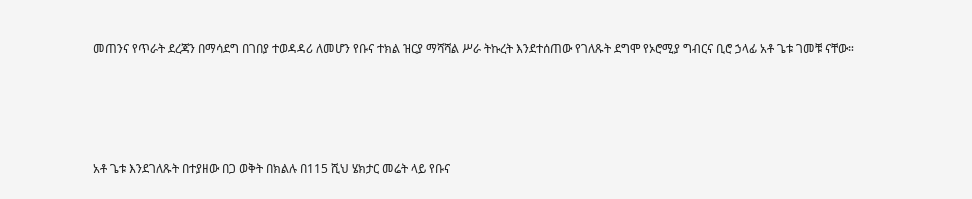መጠንና የጥራት ደረጃን በማሳደግ በገበያ ተወዳዳሪ ለመሆን የቡና ተክል ዝርያ ማሻሻል ሥራ ትኩረት እንደተሰጠው የገለጹት ደግሞ የኦሮሚያ ግብርና ቢሮ ኃላፊ አቶ ጌቱ ገመቹ ናቸው።




አቶ ጌቱ እንደገለጹት በተያዘው በጋ ወቅት በክልሉ በ115 ሺህ ሄክታር መሬት ላይ የቡና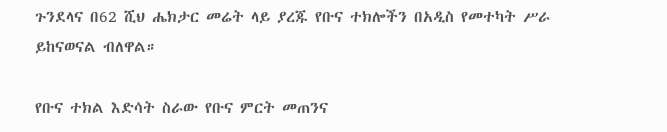ጉንደላና በ62 ሺህ ሔክታር መሬት ላይ ያረጁ የቡና ተክሎችን በአዲስ የመተካት ሥራ ይከናወናል ብለዋል።

የቡና ተክል እድሳት ስራው የቡና ምርት መጠንና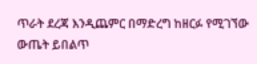ጥራት ደረጃ እንዲጨምር በማድረግ ከዘርፉ የሚገኘው ውጤት ይበልጥ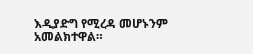እዲያድግ የሚረዳ መሆኑንም አመልክተዋል።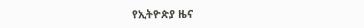የኢትዮጵያ ዜና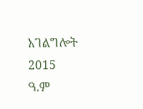አገልግሎት
2015
ዓ.ም